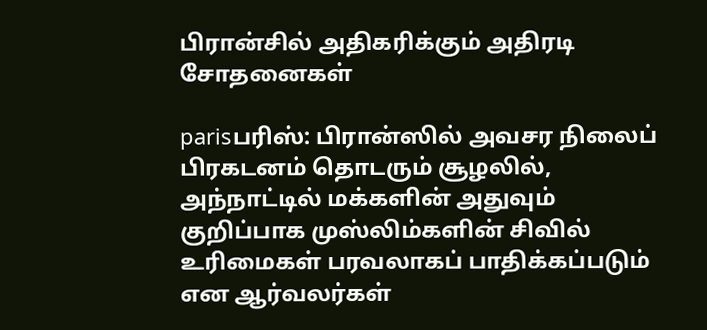பிரான்சில் அதிகரிக்கும் அதிரடி சோதனைகள்

parisபரிஸ்: பிரான்ஸில் அவசர நிலைப் பிரகடனம் தொடரும் சூழலில், அந்நாட்டில் மக்களின் அதுவும் குறிப்பாக முஸ்லிம்களின் சிவில் உரிமைகள் பரவலாகப் பாதிக்கப்படும் என ஆர்வலர்கள்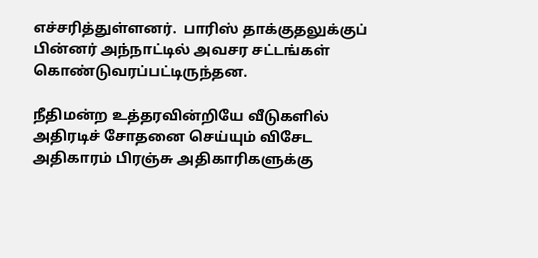எச்சரித்துள்ளனர்.  பாரிஸ் தாக்குதலுக்குப் பின்னர் அந்நாட்டில் அவசர சட்டங்கள் கொண்டுவரப்பட்டிருந்தன.

நீதிமன்ற உத்தரவின்றியே வீடுகளில் அதிரடிச் சோதனை செய்யும் விசேட அதிகாரம் பிரஞ்சு அதிகாரிகளுக்கு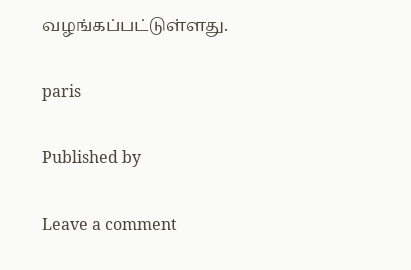வழங்கப்பட்டுள்ளது.

paris

Published by

Leave a comment